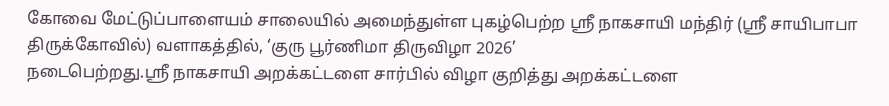கோவை மேட்டுப்பாளையம் சாலையில் அமைந்துள்ள புகழ்பெற்ற ஸ்ரீ நாகசாயி மந்திர் (ஸ்ரீ சாயிபாபா திருக்கோவில்) வளாகத்தில், ‘குரு பூர்ணிமா திருவிழா 2026’
நடைபெற்றது.ஸ்ரீ நாகசாயி அறக்கட்டளை சார்பில் விழா குறித்து அறக்கட்டளை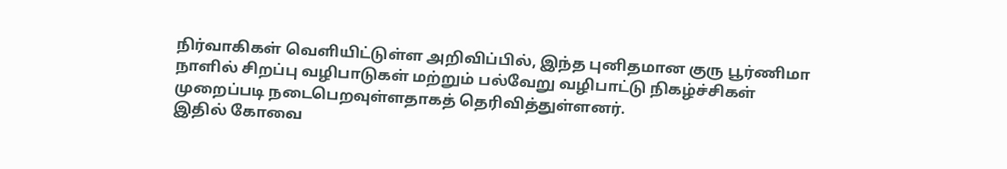நிர்வாகிகள் வெளியிட்டுள்ள அறிவிப்பில், இந்த புனிதமான குரு பூர்ணிமா நாளில் சிறப்பு வழிபாடுகள் மற்றும் பல்வேறு வழிபாட்டு நிகழ்ச்சிகள் முறைப்படி நடைபெறவுள்ளதாகத் தெரிவித்துள்ளனர்.
இதில் கோவை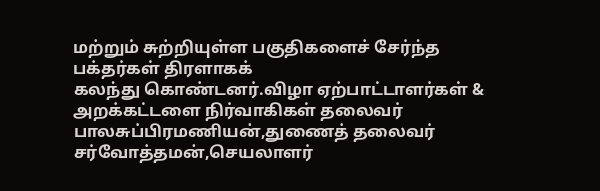மற்றும் சுற்றியுள்ள பகுதிகளைச் சேர்ந்த பக்தர்கள் திரளாகக்
கலந்து கொண்டனர்.விழா ஏற்பாட்டாளர்கள் & அறக்கட்டளை நிர்வாகிகள் தலைவர் பாலசுப்பிரமணியன்,துணைத் தலைவர் சர்வோத்தமன்,செயலாளர்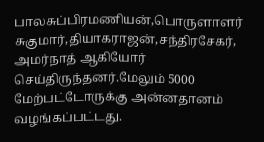பாலசுப்பிரமணியன்,பொருளாளர் சுகுமார்,தியாகராஜன்,சந்திரசேகர், அமர்நாத் ஆகியோர் செய்திருந்தனர்.மேலும் 5000 மேற்பட்டோருக்கு அன்னதானம் வழங்கப்பட்டது.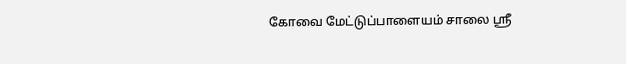கோவை மேட்டுப்பாளையம் சாலை ஸ்ரீ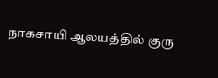நாகசாயி ஆலயத்தில் குரு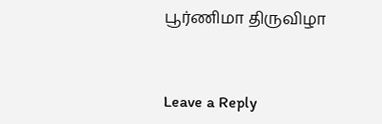பூர்ணிமா திருவிழா



Leave a Reply